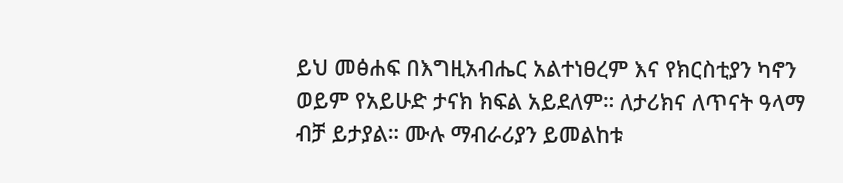ይህ መፅሐፍ በእግዚአብሔር አልተነፀረም እና የክርስቲያን ካኖን ወይም የአይሁድ ታናክ ክፍል አይደለም። ለታሪክና ለጥናት ዓላማ ብቻ ይታያል። ሙሉ ማብራሪያን ይመልከቱ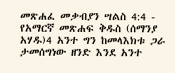መጽሐፈ መቃብያን ሣልስ 4:4 - የአማርኛ መጽሐፍ ቅዱስ (ሰማንያ አሃዱ)4 አንተ ግን ከመላእክቱ ጋራ ታመሰግነው ዘንድ እንደ አንተ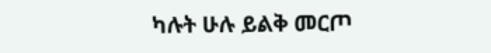ካሉት ሁሉ ይልቅ መርጦ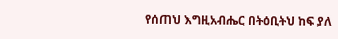የሰጠህ እግዚአብሔር በትዕቢትህ ከፍ ያለ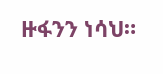ዙፋንን ነሳህ።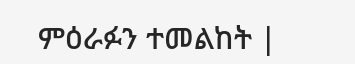ምዕራፉን ተመልከት |